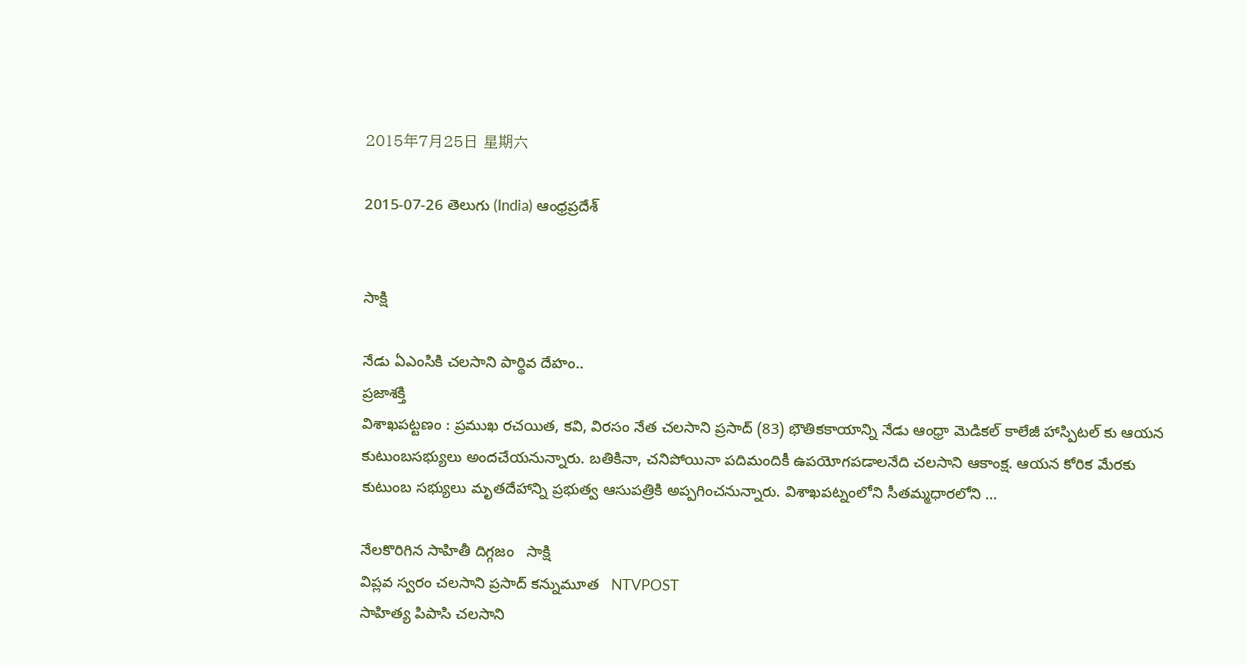2015年7月25日 星期六

2015-07-26 తెలుగు (India) ఆంధ్రప్రదేశ్


సాక్షి

నేడు ఏఎంసికి చలసాని పార్థివ దేహం..
ప్రజాశక్తి
విశాఖపట్టణం : ప్రముఖ రచయిత, కవి, విరసం నేత చలసాని ప్రసాద్‌ (83) భౌతికకాయాన్ని నేడు ఆంధ్రా మెడికల్ కాలేజీ హాస్పిటల్ కు ఆయన కుటుంబసభ్యులు అందచేయనున్నారు. బతికినా, చనిపోయినా పదిమందికీ ఉపయోగపడాలనేది చలసాని ఆకాంక్ష. ఆయన కోరిక మేరకు కుటుంబ సభ్యులు మృతదేహాన్ని ప్రభుత్వ ఆసుపత్రికి అప్పగించనున్నారు. విశాఖపట్నంలోని సీతమ్మధారలోని ...

నేలకొరిగిన సాహితీ దిగ్గజం   సాక్షి
విప్లవ స్వరం చలసాని ప్రసాద్‌ కన్నుమూత   NTVPOST
సాహిత్య పిపాసి చలసాని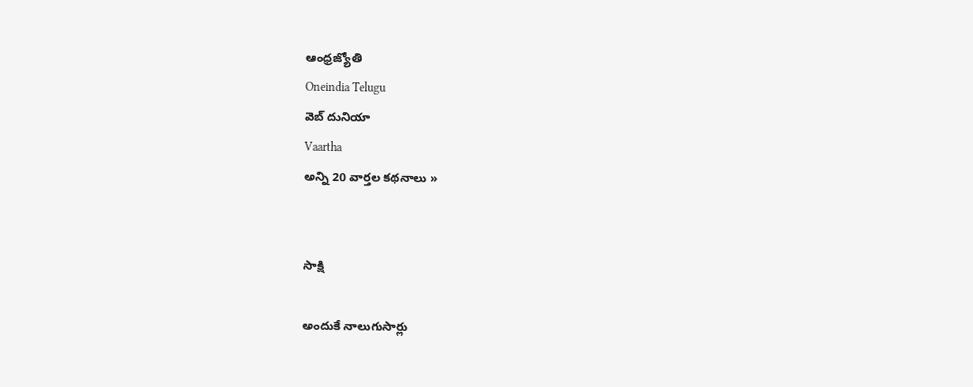ఆంధ్రజ్యోతి
Oneindia Telugu
వెబ్ దునియా
Vaartha
అన్ని 20 వార్తల కథనాలు »


సాక్షి

అందుకే నాలుగుసార్లు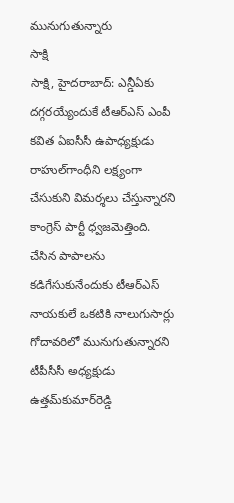మునుగుతున్నారు
సాక్షి
సాక్షి, హైదరాబాద్: ఎన్డీఏకు దగ్గరయ్యేందుకే టీఆర్‌ఎస్ ఎంపీ కవిత ఏఐసీసీ ఉపాధ్యక్షుడు రాహుల్‌గాంధీని లక్ష్యంగా చేసుకుని విమర్శలు చేస్తున్నారని కాంగ్రెస్ పార్టీ ధ్వజమెత్తింది. చేసిన పాపాలను కడిగేసుకునేందుకు టీఆర్‌ఎస్ నాయకులే ఒకటికి నాలుగుసార్లు గోదావరిలో మునుగుతున్నారని టీపీసీసీ అధ్యక్షుడు ఉత్తమ్‌కుమార్‌రెడ్డి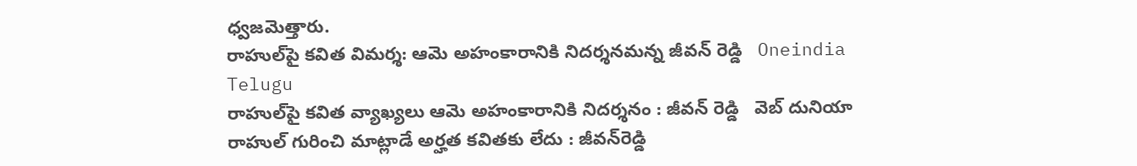ధ్వజమెత్తారు.
రాహుల్‌పై కవిత విమర్శ: ఆమె అహంకారానికి నిదర్శనమన్న జీవన్ రెడ్డి   Oneindia Telugu
రాహుల్‌పై కవిత వ్యాఖ్యలు ఆమె అహంకారానికి నిదర్శనం : జీవన్ రెడ్డి   వెబ్ దునియా
రాహుల్‌ గురించి మాట్లాడే అర్హత కవితకు లేదు : జీవన్‌రెడ్డి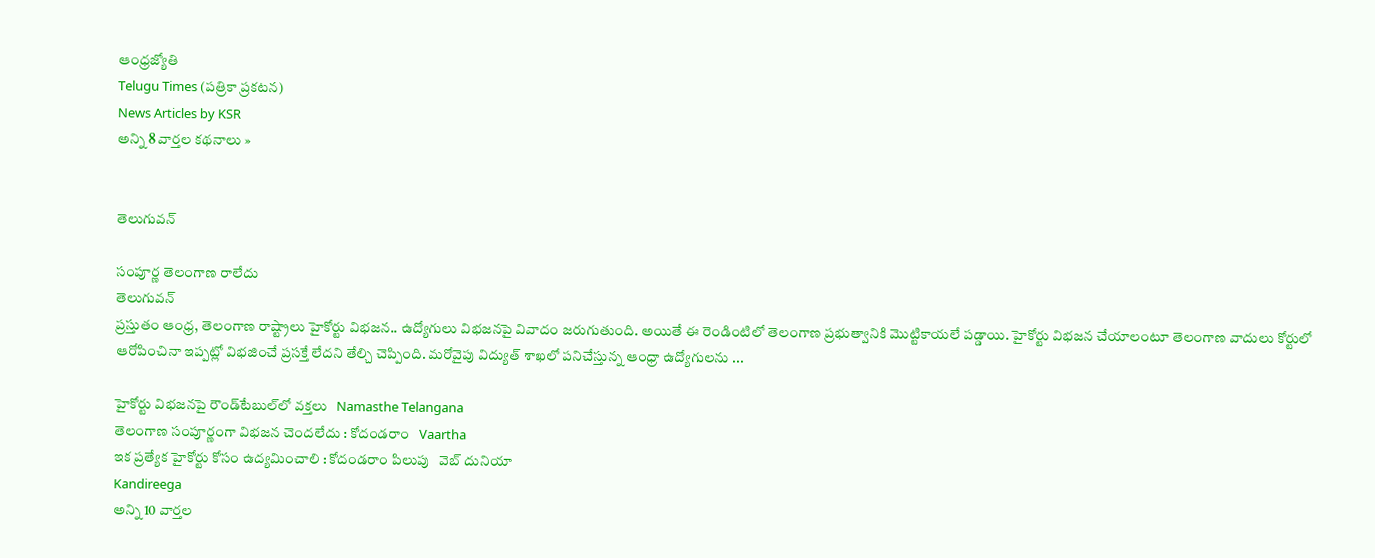ఆంధ్రజ్యోతి
Telugu Times (పత్రికా ప్రకటన)
News Articles by KSR
అన్ని 8 వార్తల కథనాలు »


తెలుగువన్

సంపూర్ణ తెలంగాణ రాలేదు
తెలుగువన్
ప్రస్తుతం ఆంధ్ర, తెలంగాణ రాష్ట్రాలు హైకోర్టు విభజన.. ఉద్యోగులు విభజనపై వివాదం జరుగుతుంది. అయితే ఈ రెండింటిలో తెలంగాణ ప్రభుత్వానికి మొట్టికాయలే పడ్డాయి. హైకోర్టు విభజన చేయాలంటూ తెలంగాణ వాదులు కోర్టులో ఆరోపించినా ఇప్పట్లో విభజించే ప్రసక్తే లేదని తేల్చి చెప్పింది. మరోవైపు విద్యుత్ శాఖలో పనిచేస్తున్న ఆంధ్రా ఉద్యోగులను ...

హైకోర్టు విభజనపై రౌండ్‌టేబుల్‌లో వక్తలు   Namasthe Telangana
తెలంగాణ సంపూర్ణంగా విభజన చెందలేదు : కోదండరాం   Vaartha
ఇక ప్రత్యేక హైకోర్టు కోసం ఉద్యమించాలి : కోదండరాం పిలుపు   వెబ్ దునియా
Kandireega
అన్ని 10 వార్తల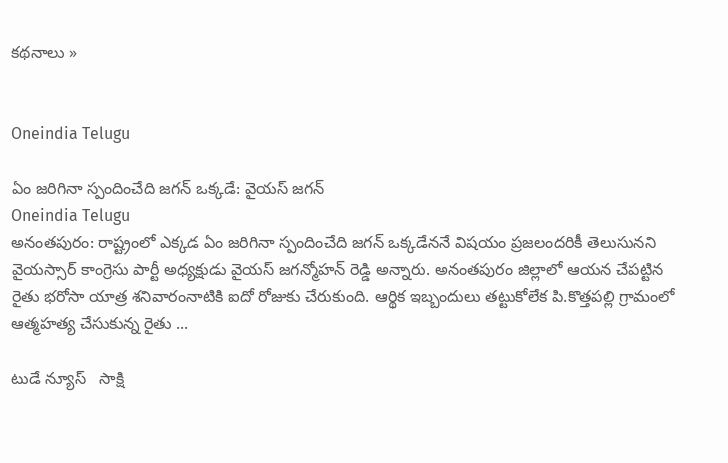కథనాలు »


Oneindia Telugu

ఏం జరిగినా స్పందించేది జగన్ ఒక్కడే: వైయస్ జగన్
Oneindia Telugu
అనంతపురం: రాష్ట్రంలో ఎక్కడ ఏం జరిగినా స్పందించేది జగన్ ఒక్కడేననే విషయం ప్రజలందరికీ తెలుసునని వైయస్సార్ కాంగ్రెసు పార్టీ అధ్యక్షుడు వైయస్ జగన్మోహన్ రెడ్డి అన్నారు. అనంతపురం జిల్లాలో ఆయన చేపట్టిన రైతు భరోసా యాత్ర శనివారంనాటికి ఐదో రోజుకు చేరుకుంది. ఆర్థిక ఇబ్బందులు తట్టుకోలేక పి.కొత్తపల్లి గ్రామంలో ఆత్మహత్య చేసుకున్న రైతు ...

టుడే న్యూస్   సాక్షి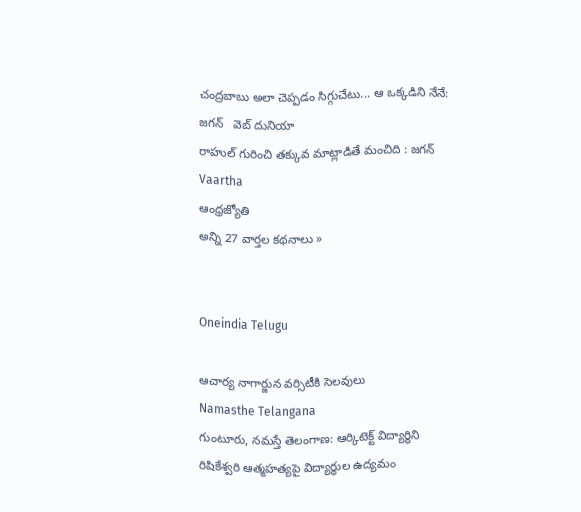చంద్రబాబు అలా చెప్పడం సిగ్గుచేటు... ఆ ఒక్కడిని నేనే: జగన్   వెబ్ దునియా
రాహుల్‌ గురించి తక్కువ మాట్లాడితే మంచిది : జగన్‌   Vaartha
ఆంధ్రజ్యోతి
అన్ని 27 వార్తల కథనాలు »


Oneindia Telugu

ఆచార్య నాగార్జున వర్సిటీకి సెలవులు
Namasthe Telangana
గుంటూరు, నమస్తే తెలంగాణ: ఆర్కిటెక్ట్ విద్యార్థిని రిషికేశ్వరి ఆత్మహత్యపై విద్యార్థుల ఉద్యమం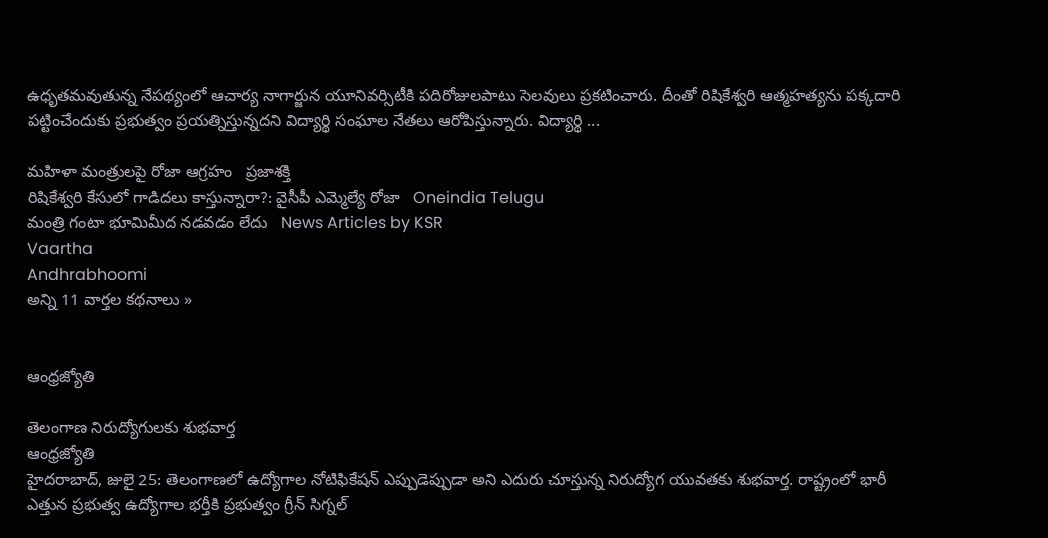ఉధృతమవుతున్న నేపథ్యంలో ఆచార్య నాగార్జున యూనివర్సిటీకి పదిరోజులపాటు సెలవులు ప్రకటించారు. దీంతో రిషికేశ్వరి ఆత్మహత్యను పక్కదారి పట్టించేందుకు ప్రభుత్వం ప్రయత్నిస్తున్నదని విద్యార్థి సంఘాల నేతలు ఆరోపిస్తున్నారు. విద్యార్థి ...

మహిళా మంత్రులపై రోజా ఆగ్రహం   ప్రజాశక్తి
రిషికేశ్వరి కేసులో గాడిదలు కాస్తున్నారా?: వైసీపీ ఎమ్మెల్యే రోజా   Oneindia Telugu
మంత్రి గంటా భూమిమీద నడవడం లేదు   News Articles by KSR
Vaartha
Andhrabhoomi
అన్ని 11 వార్తల కథనాలు »


ఆంధ్రజ్యోతి

తెలంగాణ నిరుద్యోగులకు శుభవార్త
ఆంధ్రజ్యోతి
హైదరాబాద్, జులై 25: తెలంగాణలో ఉద్యోగాల నోటిఫికేషన్ ఎప్పుడెప్పుడా అని ఎదురు చూస్తున్న నిరుద్యోగ యువతకు శుభవార్త. రాష్ట్రంలో భారీ ఎత్తున ప్రభుత్వ ఉద్యోగాల భర్తీకి ప్రభుత్వం గ్రీన్ సిగ్నల్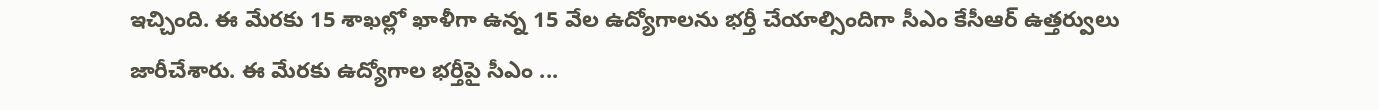ఇచ్చింది. ఈ మేరకు 15 శాఖల్లో ఖాళీగా ఉన్న 15 వేల ఉద్యోగాలను భర్తీ చేయాల్సిందిగా సీఎం కేసీఆర్ ఉత్తర్వులు జారీచేశారు. ఈ మేరకు ఉద్యోగాల భర్తీపై సీఎం ...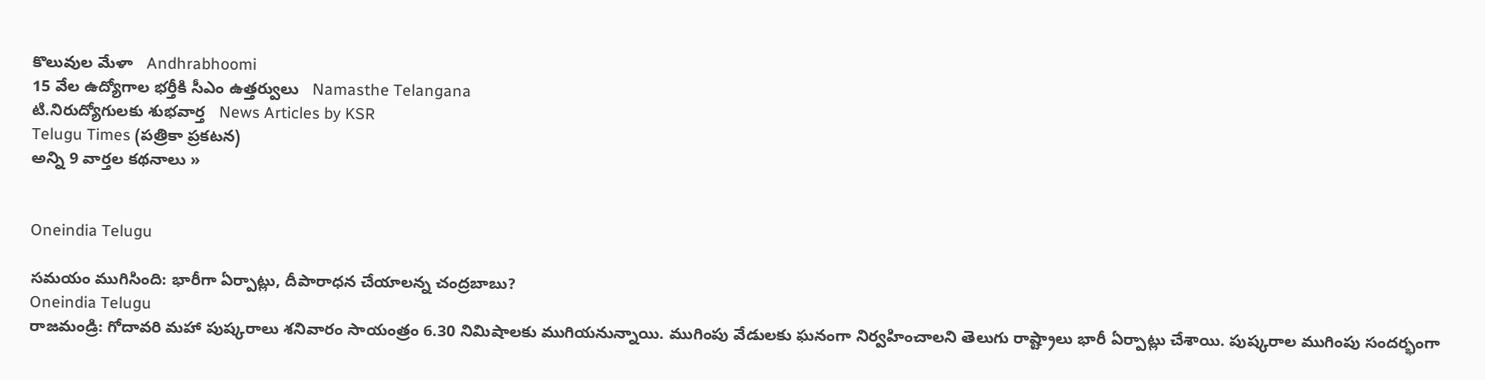కొలువుల మేళా   Andhrabhoomi
15 వేల ఉద్యోగాల భర్తీకి సీఎం ఉత్తర్వులు   Namasthe Telangana
టి.నిరుద్యోగులకు శుభవార్త   News Articles by KSR
Telugu Times (పత్రికా ప్రకటన)
అన్ని 9 వార్తల కథనాలు »


Oneindia Telugu

సమయం ముగిసింది: భారీగా ఏర్పాట్లు, దీపారాధన చేయాలన్న చంద్రబాబు?
Oneindia Telugu
రాజమండ్రి: గోదావరి మహా పుష్కరాలు శనివారం సాయంత్రం 6.30 నిమిషాలకు ముగియనున్నాయి. ముగింపు వేడులకు ఘనంగా నిర్వహించాలని తెలుగు రాష్ట్రాలు భారీ ఏర్పాట్లు చేశాయి. పుష్కరాల ముగింపు సందర్భంగా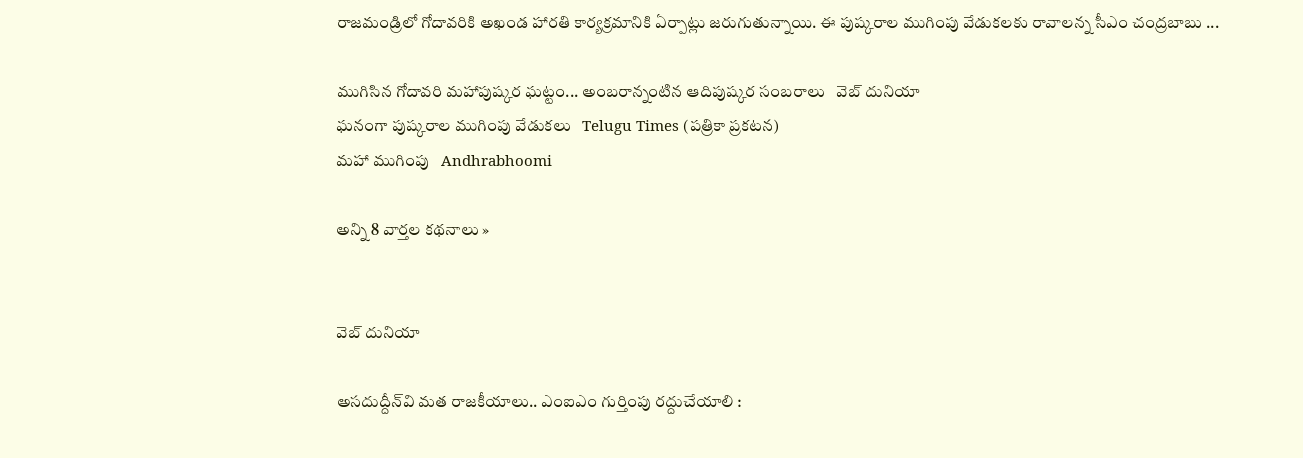రాజమండ్రిలో గోదావరికి అఖండ హారతి కార్యక్రమానికి ఏర్పాట్లు జరుగుతున్నాయి. ఈ పుష్కరాల ముగింపు వేడుకలకు రావాలన్న సీఎం చంద్రబాబు ...

ముగిసిన గోదావరి మహాపుష్కర ఘట్టం... అంబరాన్నంటిన ఆదిపుష్కర సంబరాలు   వెబ్ దునియా
ఘనంగా పుష్కరాల ముగింపు వేడుకలు   Telugu Times (పత్రికా ప్రకటన)
మహా ముగింపు   Andhrabhoomi

అన్ని 8 వార్తల కథనాలు »


వెబ్ దునియా

అసదుద్దీన్‌వి మత రాజకీయాలు.. ఎంఐఎం గుర్తింపు రద్దుచేయాలి :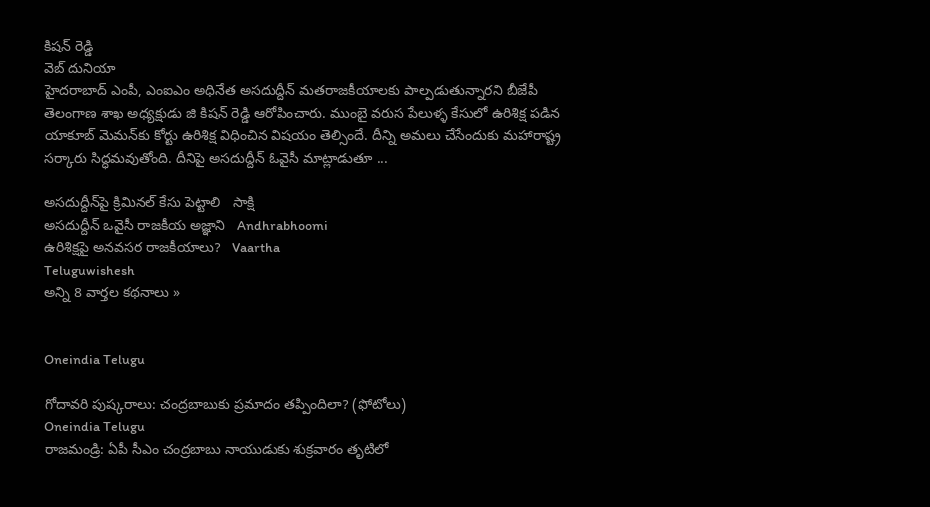కిషన్ రెడ్డి
వెబ్ దునియా
హైదరాబాద్ ఎంపీ, ఎంఐఎం అధినేత అసదుద్దీన్ మతరాజకీయాలకు పాల్పడుతున్నారని బీజేపీ తెలంగాణ శాఖ అధ్యక్షుడు జి కిషన్ రెడ్డి ఆరోపించారు. ముంబై వరుస పేలుళ్ళ కేసులో ఉరిశిక్ష పడిన యాకూబ్ మెమన్‌కు కోర్టు ఉరిశిక్ష విధించిన విషయం తెల్సిందే. దీన్ని అమలు చేసేందుకు మహారాష్ట్ర సర్కారు సిద్ధమవుతోంది. దీనిపై అసదుద్దీన్ ఓవైసీ మాట్లాడుతూ ...

అసదుద్దీన్‌పై క్రిమినల్ కేసు పెట్టాలి   సాక్షి
అసదుద్దీన్ ఒవైసీ రాజకీయ అజ్ఞాని   Andhrabhoomi
ఉరిశిక్షపై అనవసర రాజకీయాలు?   Vaartha
Teluguwishesh
అన్ని 8 వార్తల కథనాలు »


Oneindia Telugu

గోదావరి పుష్కరాలు: చంద్రబాబుకు ప్రమాదం తప్పిందిలా? (ఫోటోలు)
Oneindia Telugu
రాజమండ్రి: ఏపీ సీఎం చంద్రబాబు నాయుడుకు శుక్రవారం తృటిలో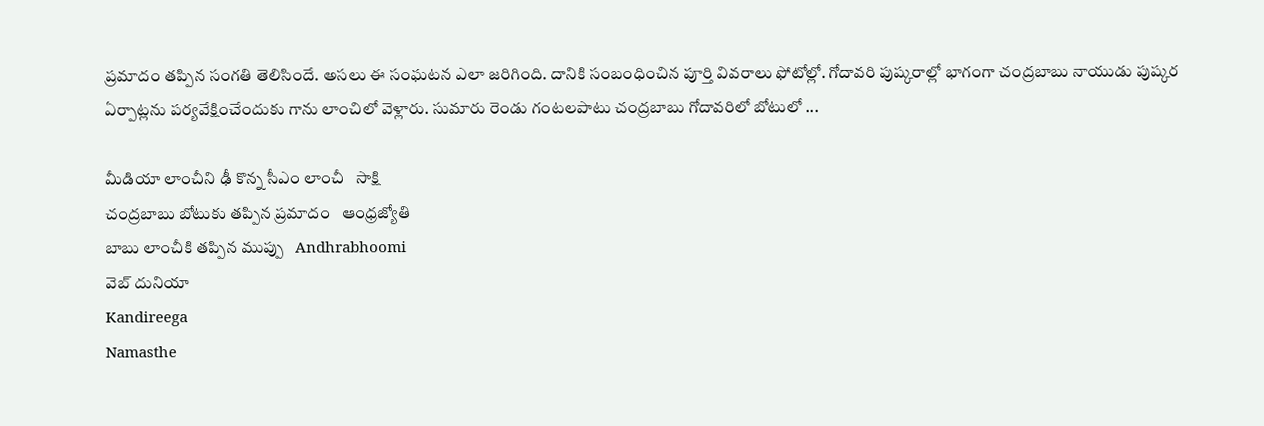ప్రమాదం తప్పిన సంగతి తెలిసిందే. అసలు ఈ సంఘటన ఎలా జరిగింది. దానికి సంబంధించిన పూర్తి వివరాలు ఫోటోల్లో. గోదావరి పుష్కరాల్లో భాగంగా చంద్రబాబు నాయుడు పుష్కర ఏర్పాట్లను పర్యవేక్షించేందుకు గాను లాంచిలో వెళ్లారు. సుమారు రెండు గంటలపాటు చంద్రబాబు గోదావరిలో బోటులో ...

మీడియా లాంచీని ఢీ కొన్న సీఎం లాంచీ   సాక్షి
చంద్రబాబు బోటుకు తప్పిన ప్రమాదం   ఆంధ్రజ్యోతి
బాబు లాంచీకి తప్పిన ముప్పు   Andhrabhoomi
వెబ్ దునియా
Kandireega
Namasthe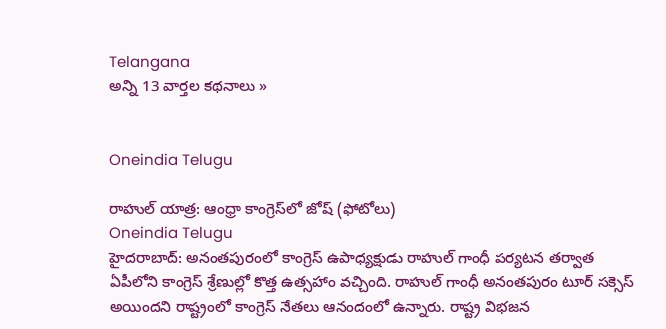Telangana
అన్ని 13 వార్తల కథనాలు »


Oneindia Telugu

రాహుల్ యాత్ర: ఆంధ్రా కాంగ్రెస్‌లో జోష్ (ఫోటోలు)
Oneindia Telugu
హైదరాబాద్: అనంతపురంలో కాంగ్రెస్ ఉపాధ్యక్షుడు రాహుల్ గాంధీ పర్యటన తర్వాత ఏపీలోని కాంగ్రెస్ శ్రేణుల్లో కొత్త ఉత్సహాం వచ్చింది. రాహుల్ గాంధీ అనంతపురం టూర్ సక్సెస్ అయిందని రాష్ట్రంలో కాంగ్రెస్ నేతలు ఆనందంలో ఉన్నారు. రాష్ట్ర విభజన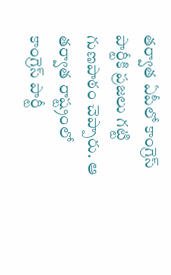తర్వాత ఏపీలో కాంగ్రెస్ పార్టీకి ప్రజలు గట్టి గుణపాఠం చెప్పారు. ఆ తర్వాత రాష్ట్రంలో కాంగ్రెస్ పార్టీ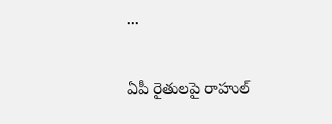...

ఏపీ రైతులపై రాహుల్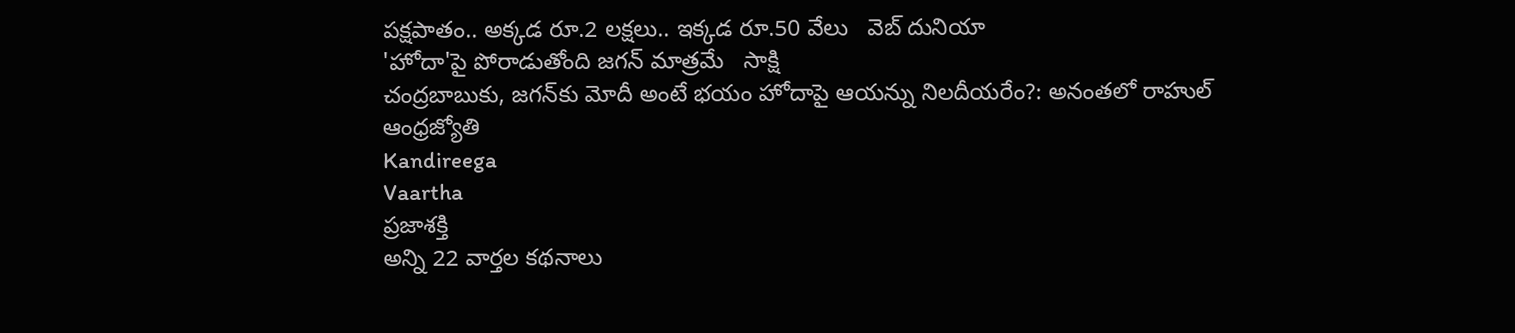పక్షపాతం.. అక్కడ రూ.2 లక్షలు.. ఇక్కడ రూ.50 వేలు   వెబ్ దునియా
'హోదా'పై పోరాడుతోంది జగన్ మాత్రమే   సాక్షి
చంద్రబాబుకు, జగన్‌కు మోదీ అంటే భయం హోదాపై ఆయన్ను నిలదీయరేం?: అనంతలో రాహుల్   ఆంధ్రజ్యోతి
Kandireega
Vaartha
ప్రజాశక్తి
అన్ని 22 వార్తల కథనాలు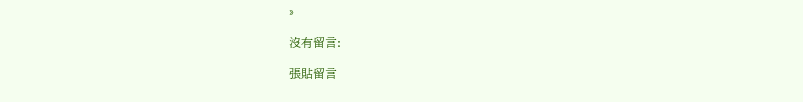»

沒有留言:

張貼留言